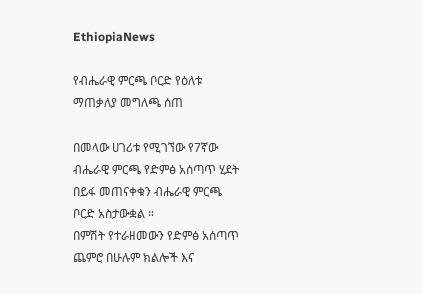EthiopiaNews

የብሔራዊ ምርጫ ቦርድ የዕለቱ ማጠቃለያ መግለጫ ሰጠ

በመላው ሀገሪቱ የሚገኘው የ7ኛው ብሔራዊ ምርጫ የድምፅ አሰጣጥ ሂደት በይፋ መጠናቀቁን ብሔራዊ ምርጫ ቦርድ አስታውቋል ።
በምሽት የተራዘመውን የድምፅ አሰጣጥ ጨምሮ በሁሉም ክልሎች እና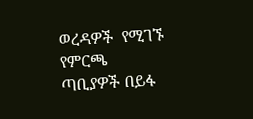ወረዳዎች  የሚገኙ የምርጫ ጣቢያዎች በይፋ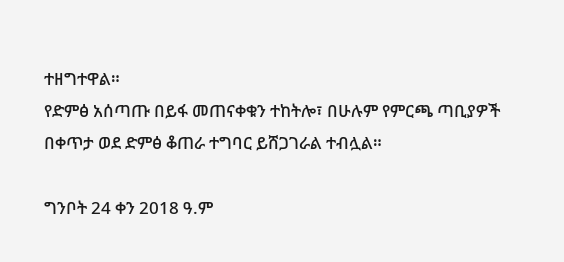ተዘግተዋል።
የድምፅ አሰጣጡ በይፋ መጠናቀቁን ተከትሎ፣ በሁሉም የምርጫ ጣቢያዎች በቀጥታ ወደ ድምፅ ቆጠራ ተግባር ይሸጋገራል ተብሏል።

ግንቦት 24 ቀን 2018 ዓ.ም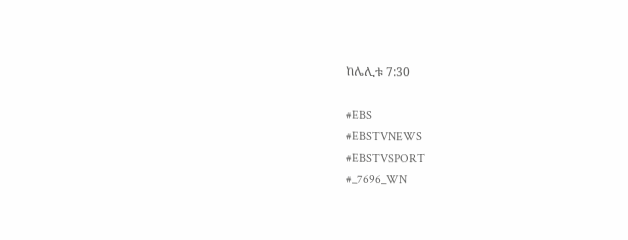ከሌሊቱ 7:30

#EBS
#EBSTVNEWS
#EBSTVSPORT
#_7696_WN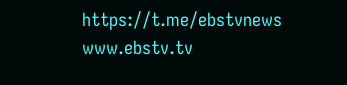https://t.me/ebstvnews
www.ebstv.tv